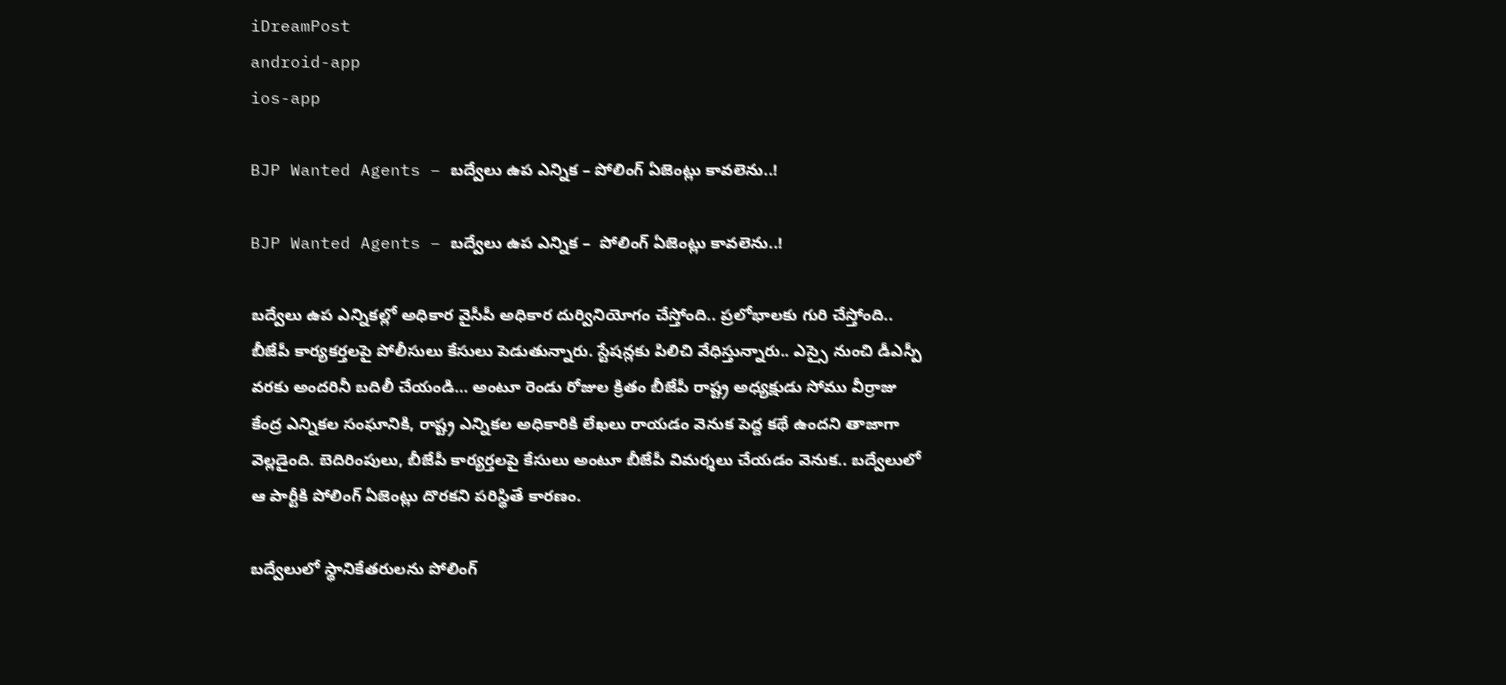iDreamPost
android-app
ios-app

BJP Wanted Agents – బద్వేలు ఉప ఎన్నిక – పోలింగ్‌ ఏజెంట్లు కావలెను..!

BJP Wanted Agents – బద్వేలు ఉప ఎన్నిక –  పోలింగ్‌ ఏజెంట్లు కావలెను..!

బద్వేలు ఉప ఎన్నికల్లో అధికార వైసీపీ అధికార దుర్వినియోగం చేస్తోంది.. ప్రలోభాలకు గురి చేస్తోంది.. బీజేపీ కార్యకర్తలపై పోలీసులు కేసులు పెడుతున్నారు. స్టేషన్లకు పిలిచి వేధిస్తున్నారు.. ఎస్సై నుంచి డీఎస్పీ వరకు అందరినీ బదిలీ చేయండి… అంటూ రెండు రోజుల క్రితం బీజేపీ రాష్ట్ర అధ్యక్షుడు సోము వీర్రాజు కేంద్ర ఎన్నికల సంఘానికి, రాష్ట్ర ఎన్నికల అధికారికి లేఖలు రాయడం వెనుక పెద్ద కథే ఉందని తాజాగా వెల్లడైంది. బెదిరింపులు, బీజేపీ కార్యర్తలపై కేసులు అంటూ బీజేపీ విమర్శలు చేయడం వెనుక.. బద్వేలులో ఆ పార్టీకి పోలింగ్‌ ఏజెంట్లు దొరకని పరిస్థితే కారణం.

బద్వేలులో స్థానికేతరులను పోలింగ్‌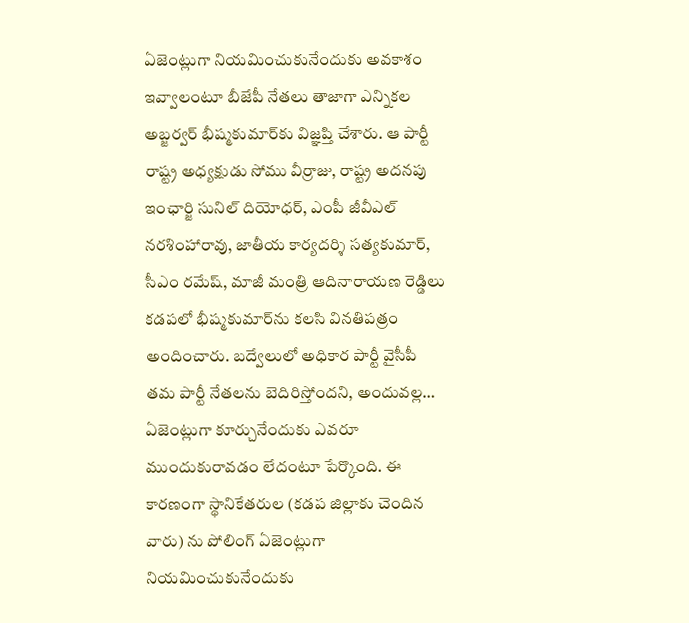ఏజెంట్లుగా నియమించుకునేందుకు అవకాశం ఇవ్వాలంటూ బీజేపీ నేతలు తాజాగా ఎన్నికల అబ్జర్వర్‌ భీష్మకుమార్‌కు విజ్ఞప్తి చేశారు. ఆ పార్టీ రాష్ట్ర అధ్యక్షుడు సోము వీర్రాజు, రాష్ట్ర అదనపు ఇంఛార్జి సునిల్‌ దియోధర్, ఎంపీ జీవీఎల్‌ నరశింహారావు, జాతీయ కార్యదర్శి సత్యకుమార్, సీఎం రమేష్, మాజీ మంత్రి ఆదినారాయణ రెడ్డిలు కడపలో భీష్మకుమార్‌ను కలసి వినతిపత్రం అందించారు. బద్వేలులో అధికార పార్టీ వైసీపీ తమ పార్టీ నేతలను బెదిరిస్తోందని, అందువల్ల… ఏజెంట్లుగా కూర్చునేందుకు ఎవరూ ముందుకురావడం లేదంటూ పేర్కొంది. ఈ కారణంగా స్థానికేతరుల (కడప జిల్లాకు చెందిన వారు) ను పోలింగ్‌ ఏజెంట్లుగా నియమించుకునేందుకు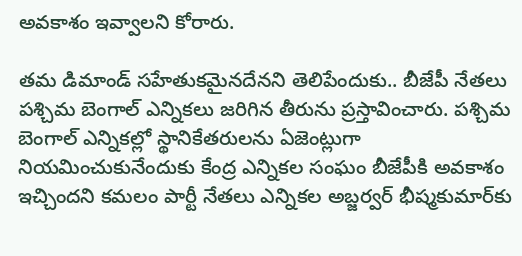అవకాశం ఇవ్వాలని కోరారు.

తమ డిమాండ్‌ సహేతుకమైనదేనని తెలిపేందుకు.. బీజేపీ నేతలు పశ్చిమ బెంగాల్‌ ఎన్నికలు జరిగిన తీరును ప్రస్తావించారు. పశ్చిమ బెంగాల్‌ ఎన్నికల్లో స్థానికేతరులను ఏజెంట్లుగా నియమించుకునేందుకు కేంద్ర ఎన్నికల సంఘం బీజేపీకి అవకాశం ఇచ్చిందని కమలం పార్టీ నేతలు ఎన్నికల అబ్జర్వర్‌ భీష్మకుమార్‌కు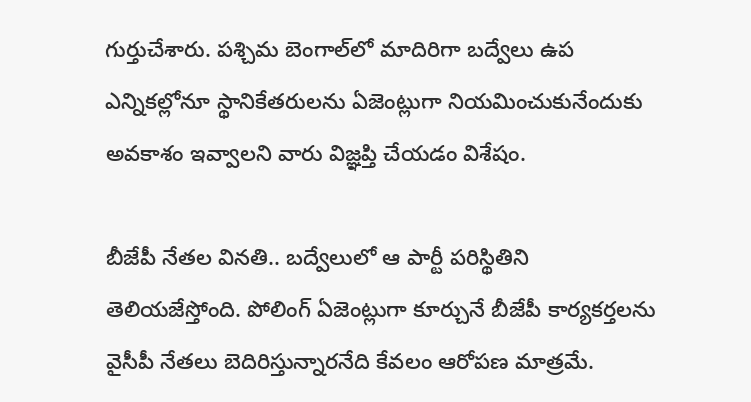గుర్తుచేశారు. పశ్చిమ బెంగాల్‌లో మాదిరిగా బద్వేలు ఉప ఎన్నికల్లోనూ స్థానికేతరులను ఏజెంట్లుగా నియమించుకునేందుకు అవకాశం ఇవ్వాలని వారు విజ్ఞప్తి చేయడం విశేషం.

బీజేపీ నేతల వినతి.. బద్వేలులో ఆ పార్టీ పరిస్థితిని తెలియజేస్తోంది. పోలింగ్‌ ఏజెంట్లుగా కూర్చునే బీజేపీ కార్యకర్తలను వైసీపీ నేతలు బెదిరిస్తున్నారనేది కేవలం ఆరోపణ మాత్రమే.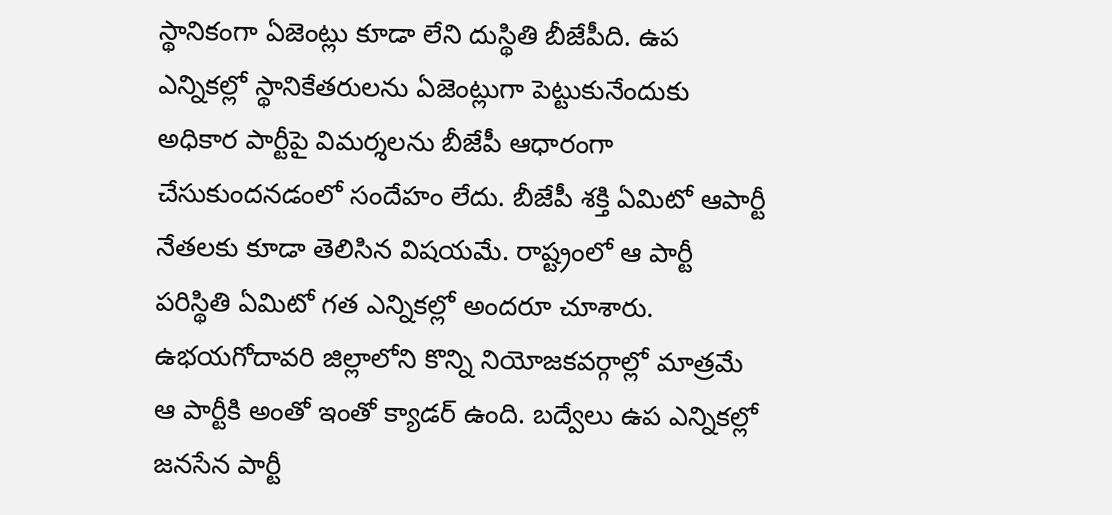స్థానికంగా ఏజెంట్లు కూడా లేని దుస్థితి బీజేపీది. ఉప ఎన్నికల్లో స్థానికేతరులను ఏజెంట్లుగా పెట్టుకునేందుకు అధికార పార్టీపై విమర్శలను బీజేపీ ఆధారంగా చేసుకుందనడంలో సందేహం లేదు. బీజేపీ శక్తి ఏమిటో ఆపార్టీ నేతలకు కూడా తెలిసిన విషయమే. రాష్ట్రంలో ఆ పార్టీ పరిస్థితి ఏమిటో గత ఎన్నికల్లో అందరూ చూశారు. ఉభయగోదావరి జిల్లాలోని కొన్ని నియోజకవర్గాల్లో మాత్రమే ఆ పార్టీకి అంతో ఇంతో క్యాడర్‌ ఉంది. బద్వేలు ఉప ఎన్నికల్లో జనసేన పార్టీ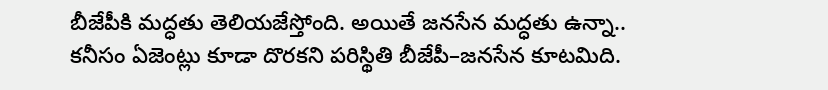బీజేపీకి మద్ధతు తెలియజేస్తోంది. అయితే జనసేన మద్ధతు ఉన్నా.. కనీసం ఏజెంట్లు కూడా దొరకని పరిస్థితి బీజేపీ–జనసేన కూటమిది.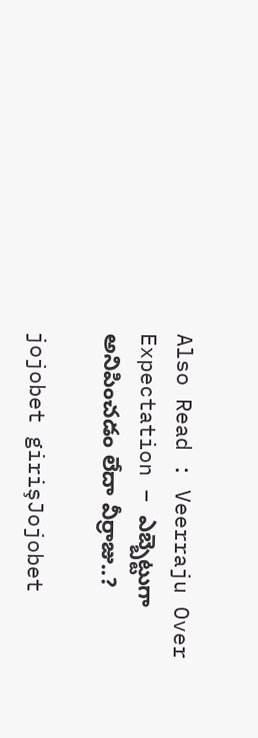Also Read : Veerraju Over Expectation – ఎబ్బెట్టుగా అనిపించడం లేదా వీర్రాజు..?

jojobet girişJojobet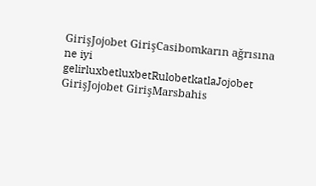GirişJojobet GirişCasibomkarın ağrısına ne iyi gelirluxbetluxbetRulobetkatlaJojobet GirişJojobet GirişMarsbahis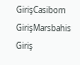GirişCasibom GirişMarsbahis Giriş